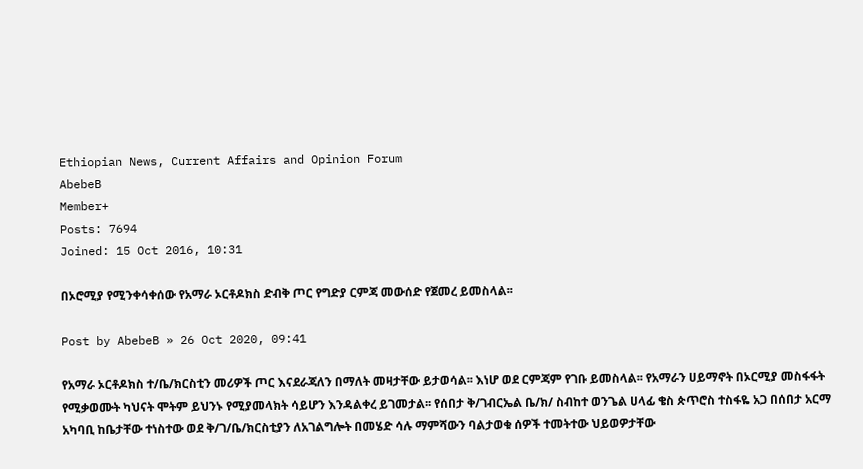Ethiopian News, Current Affairs and Opinion Forum
AbebeB
Member+
Posts: 7694
Joined: 15 Oct 2016, 10:31

በኦሮሚያ የሚንቀሳቀሰው የአማራ ኦርቶዶክስ ድብቅ ጦር የግድያ ርምጃ መውሰድ የጀመረ ይመስላል፡፡

Post by AbebeB » 26 Oct 2020, 09:41

የአማራ ኦርቶዶክስ ተ/ቤ/ክርስቲን መሪዎች ጦር እናደራጃለን በማለት መዛታቸው ይታወሳል፡፡ እነሆ ወደ ርምጃም የገቡ ይመስላል፡፡ የአማራን ሀይማኖት በኦርሚያ መስፋፋት የሚቃወሙት ካህናት ሞትም ይህንኑ የሚያመላክት ሳይሆን እንዳልቀረ ይገመታል፡፡ የሰበታ ቅ/ገብርኤል ቤ/ክ/ ስብከተ ወንጌል ሀላፊ ቄስ ጵጥሮስ ተስፋዬ አጋ በሰበታ አርማ አካባቢ ከቤታቸው ተነስተው ወደ ቅ/ገ/ቤ/ክርስቲያን ለአገልግሎት በመሄድ ሳሉ ማምሻውን ባልታወቁ ሰዎች ተመትተው ህይወዎታቸው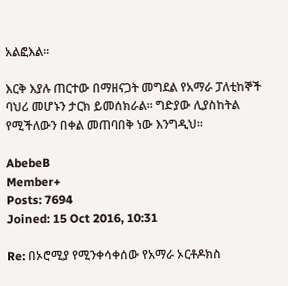አልፎእል፡፡

እርቅ እያሉ ጠርተው በማዘናጋት መግደል የአማራ ፓለቲከኞች ባህሪ መሆኑን ታርክ ይመሰክራል፡፡ ግድያው ሊያስከትል የሚችለውን በቀል መጠባበቅ ነው እንግዲህ፡፡

AbebeB
Member+
Posts: 7694
Joined: 15 Oct 2016, 10:31

Re: በኦሮሚያ የሚንቀሳቀሰው የአማራ ኦርቶዶክስ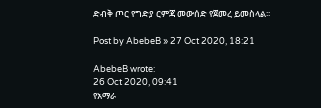ድብቅ ጦር የግድያ ርምጃ መውሰድ የጀመረ ይመስላል፡፡

Post by AbebeB » 27 Oct 2020, 18:21

AbebeB wrote:
26 Oct 2020, 09:41
የአማራ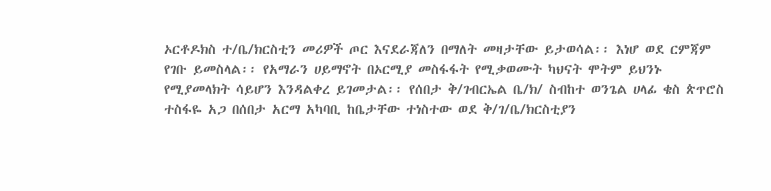ኦርቶዶክስ ተ/ቤ/ክርስቲን መሪዎች ጦር እናደራጃለን በማለት መዛታቸው ይታወሳል፡፡ እነሆ ወደ ርምጃም የገቡ ይመስላል፡፡ የአማራን ሀይማኖት በኦርሚያ መስፋፋት የሚቃወሙት ካህናት ሞትም ይህንኑ የሚያመላክት ሳይሆን እንዳልቀረ ይገመታል፡፡ የሰበታ ቅ/ገብርኤል ቤ/ክ/ ስብከተ ወንጌል ሀላፊ ቄስ ጵጥሮስ ተስፋዬ አጋ በሰበታ አርማ አካባቢ ከቤታቸው ተነስተው ወደ ቅ/ገ/ቤ/ክርስቲያን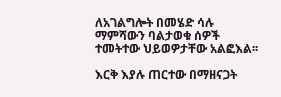ለአገልግሎት በመሄድ ሳሉ ማምሻውን ባልታወቁ ሰዎች ተመትተው ህይወዎታቸው አልፎእል፡፡

እርቅ እያሉ ጠርተው በማዘናጋት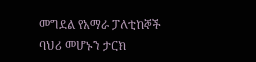መግደል የአማራ ፓለቲከኞች ባህሪ መሆኑን ታርክ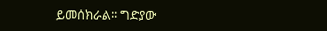ይመሰክራል፡፡ ግድያው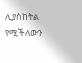ሊያስከትል የሚችለውን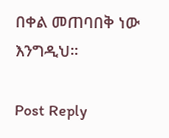በቀል መጠባበቅ ነው እንግዲህ፡፡

Post Reply